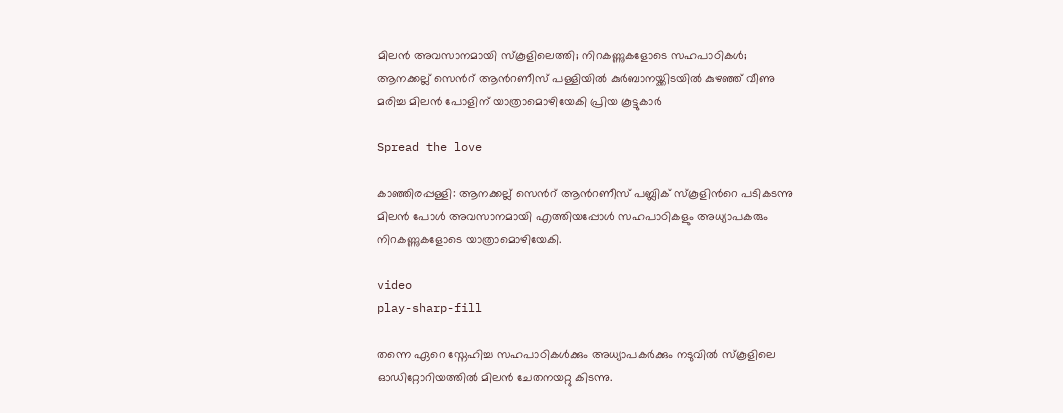മിലൻ അവസാനമായി സ്കൂളിലെത്തി; നിറകണ്ണുകളോടെ സഹപാഠികള്‍; ആനക്കല്ല് സെന്‍റ് ആന്‍റണീസ് പള്ളിയില്‍ കുർബാനയ്ക്കിടയിൽ കുഴഞ്ഞ് വീണു മരിച്ച മിലൻ പോളിന് യാത്രാമൊഴിയേകി പ്രിയ കൂട്ടുകാർ

Spread the love

കാഞ്ഞിരപ്പള്ളി: ആനക്കല്ല് സെന്‍റ് ആന്‍റണീസ് പബ്ലിക് സ്കൂളിന്‍റെ പടികടന്നു മിലൻ പോള്‍ അവസാനമായി എത്തിയപ്പോള്‍ സഹപാഠികളും അധ്യാപകരും നിറകണ്ണുകളോടെ യാത്രാമൊഴിയേകി.

video
play-sharp-fill

തന്നെ ഏറെ സ്നേഹിച്ച സഹപാഠികള്‍ക്കും അധ്യാപകർക്കും നടുവില്‍ സ്കൂളിലെ ഓഡിറ്റോറിയത്തില്‍ മിലൻ ചേതനയറ്റു കിടന്നു.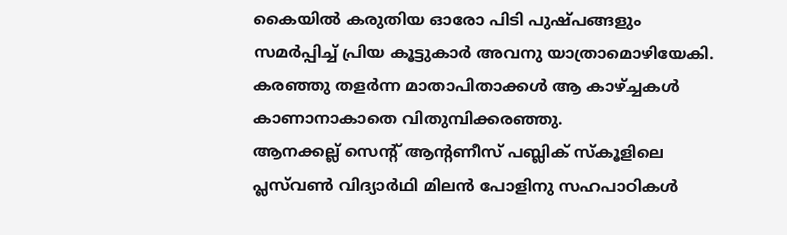കൈയില്‍ കരുതിയ ഓരോ പിടി പുഷ്പങ്ങളും സമർപ്പിച്ച്‌ പ്രിയ കൂട്ടുകാർ അവനു യാത്രാമൊഴിയേകി. കരഞ്ഞു തളർന്ന മാതാപിതാക്കള്‍ ആ കാഴ്ച്ചകള്‍ കാണാനാകാതെ വിതുമ്പിക്കരഞ്ഞു.
ആനക്കല്ല് സെന്‍റ് ആന്‍റണീസ് പബ്ലിക് സ്കൂളിലെ പ്ലസ്‌വണ്‍ വിദ്യാർഥി മിലൻ പോളിനു സഹപാഠികള്‍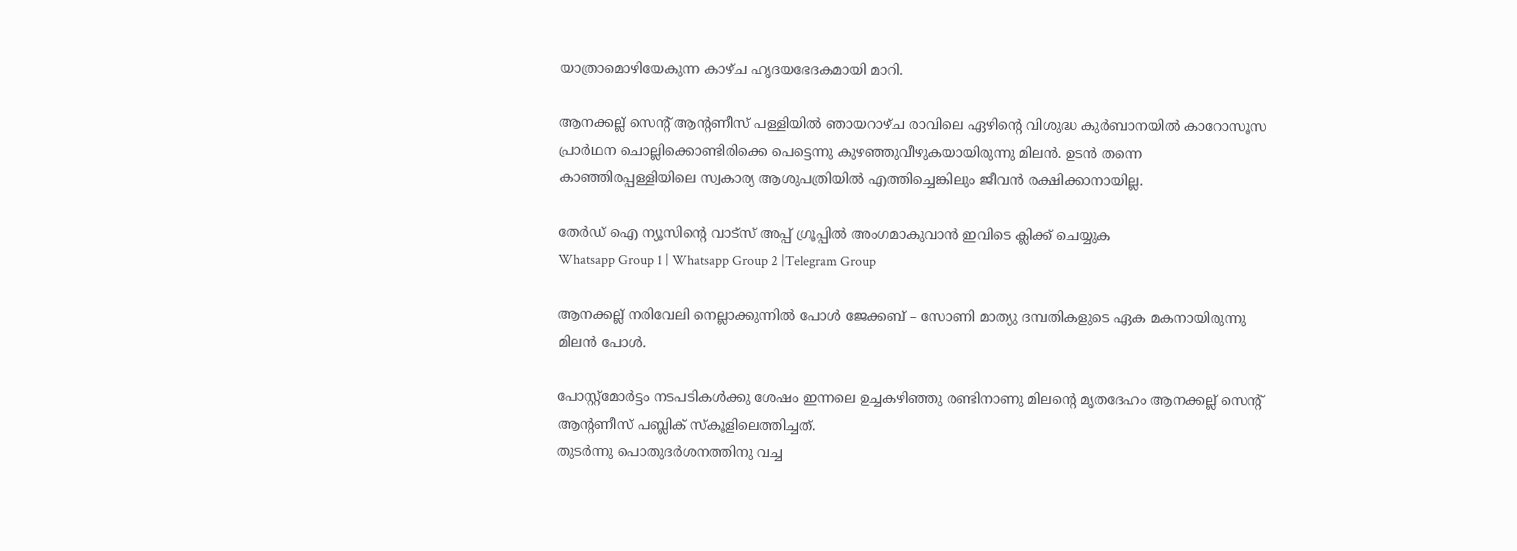യാത്രാമൊഴിയേകുന്ന കാഴ്ച ഹൃദയഭേദകമായി മാറി.

ആനക്കല്ല് സെന്‍റ് ആന്‍റണീസ് പള്ളിയില്‍ ഞായറാഴ്ച രാവിലെ ഏഴിന്‍റെ വിശുദ്ധ കുർബാനയില്‍ കാറോസൂസ പ്രാർഥന ചൊല്ലിക്കൊണ്ടിരിക്കെ പെട്ടെന്നു കുഴഞ്ഞുവീഴുകയായിരുന്നു മിലൻ. ഉടൻ തന്നെ കാഞ്ഞിരപ്പള്ളിയിലെ സ്വകാര്യ ആശുപത്രിയില്‍ എത്തിച്ചെങ്കിലും ജീവൻ രക്ഷിക്കാനായില്ല.

തേർഡ് ഐ ന്യൂസിന്റെ വാട്സ് അപ്പ് ഗ്രൂപ്പിൽ അംഗമാകുവാൻ ഇവിടെ ക്ലിക്ക് ചെയ്യുക
Whatsapp Group 1 | Whatsapp Group 2 |Telegram Group

ആനക്കല്ല് നരിവേലി നെല്ലാക്കുന്നില്‍ പോള്‍ ജേക്കബ് – സോണി മാത്യു ദമ്പതികളുടെ ഏക മകനായിരുന്നു മിലൻ പോള്‍.

പോസ്റ്റ്മോർട്ടം നടപടികള്‍ക്കു ശേഷം ഇന്നലെ ഉച്ചകഴിഞ്ഞു രണ്ടിനാണു മിലന്‍റെ മൃതദേഹം ആനക്കല്ല് സെന്‍റ് ആന്‍റണീസ് പബ്ലിക് സ്കൂളിലെത്തിച്ചത്.
തുടർന്നു പൊതുദർശനത്തിനു വച്ച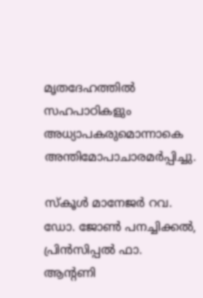മൃതദേഹത്തില്‍ സഹപാഠികളും അധ്യാപകരുമൊന്നാകെ അന്തിമോപാചാരമർപ്പിച്ചു.

സ്കൂള്‍ മാനേജർ റവ. ഡോ. ജോണ്‍ പനച്ചിക്കല്‍, പ്രിൻസിപ്പല്‍ ഫാ. ആന്‍റണി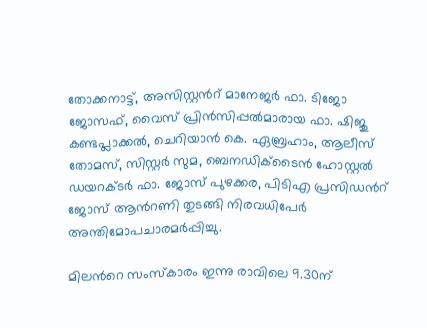തോക്കനാട്ട്, അസിസ്റ്റന്‍റ് മാനേജർ ഫാ. ടിജോ ജോസഫ്, വൈസ് പ്രിൻസിപ്പല്‍മാരായ ഫാ. ഷിജു കണ്ടപ്ലാക്കല്‍, ചെറിയാൻ കെ. ഏബ്രഹാം, ആലീസ് തോമസ്, സിസ്റ്റർ സുമ, ബെനഡിക്ടൈൻ ഹോസ്റ്റല്‍ ഡയറക്ടർ ഫാ. ജോസ് പുഴക്കര, പിടിഎ പ്രസിഡന്‍റ് ജോസ് ആന്‍റണി തുടങ്ങി നിരവധിപേർ അന്തിമോപചാരമർപ്പിച്ചു.

മിലന്‍റെ സംസ്കാരം ഇന്നു രാവിലെ 9.30ന്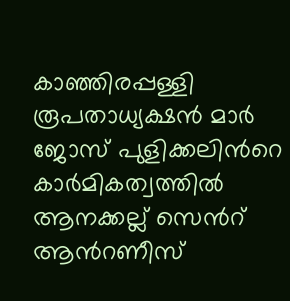കാഞ്ഞിരപ്പള്ളി രൂപതാധ്യക്ഷൻ മാർ ജോസ് പുളിക്കലിന്‍റെ കാർമികത്വത്തില്‍ ആനക്കല്ല് സെന്‍റ് ആന്‍റണീസ്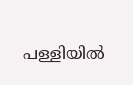പള്ളിയില്‍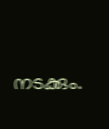നടക്കും.